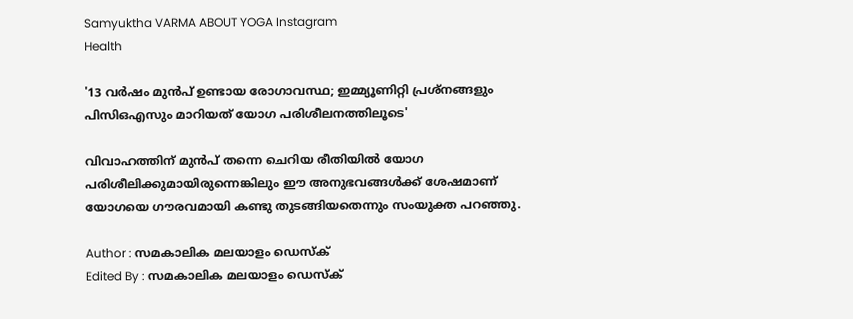Samyuktha VARMA ABOUT YOGA Instagram
Health

'13 വർഷം മുൻപ് ഉണ്ടായ രോഗാവസ്ഥ; ഇമ്മ്യൂണിറ്റി പ്രശ്നങ്ങളും പിസിഒഎസും മാറിയത് യോഗ പരിശീലനത്തിലൂടെ'

വിവാഹത്തിന് മുൻപ് തന്നെ ചെറിയ രീതിയിൽ യോഗ പരിശീലിക്കുമായിരുന്നെങ്കിലും ഈ അനുഭവങ്ങൾക്ക് ശേഷമാണ് യോഗയെ ഗൗരവമായി കണ്ടു തുടങ്ങിയതെന്നും സംയുക്ത പറഞ്ഞു.

Author : സമകാലിക മലയാളം ഡെസ്ക്
Edited By : സമകാലിക മലയാളം ഡെസ്ക്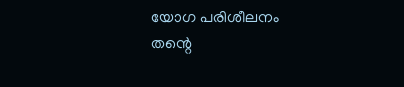യോഗ പരിശീലനം തന്റെ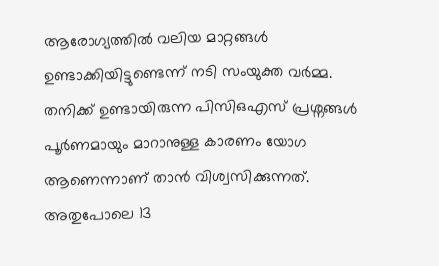ആരോഗ്യത്തിൽ വലിയ മാറ്റങ്ങൾ ഉണ്ടാക്കിയിട്ടുണ്ടെന്ന് നടി സംയുക്ത വർമ്മ. തനിക്ക് ഉണ്ടായിരുന്ന പിസിഒഎസ് പ്രശ്നങ്ങൾ പൂർണമായും മാറാനുള്ള കാരണം യോഗ ആണെന്നാണ് താൻ വിശ്വസിക്കുന്നത്. അതുപോലെ 13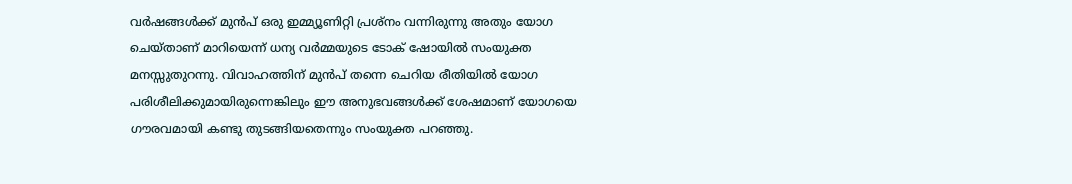വർഷങ്ങൾക്ക് മുൻപ് ഒരു ഇമ്മ്യൂണിറ്റി പ്രശ്നം വന്നിരുന്നു അതും യോഗ ചെയ്താണ് മാറിയെന്ന് ധന്യ വർമ്മയുടെ ടോക് ഷോയിൽ സംയുക്ത മനസ്സുതുറന്നു. വിവാഹത്തിന് മുൻപ് തന്നെ ചെറിയ രീതിയിൽ യോഗ പരിശീലിക്കുമായിരുന്നെങ്കിലും ഈ അനുഭവങ്ങൾക്ക് ശേഷമാണ് യോഗയെ ഗൗരവമായി കണ്ടു തുടങ്ങിയതെന്നും സംയുക്ത പറഞ്ഞു.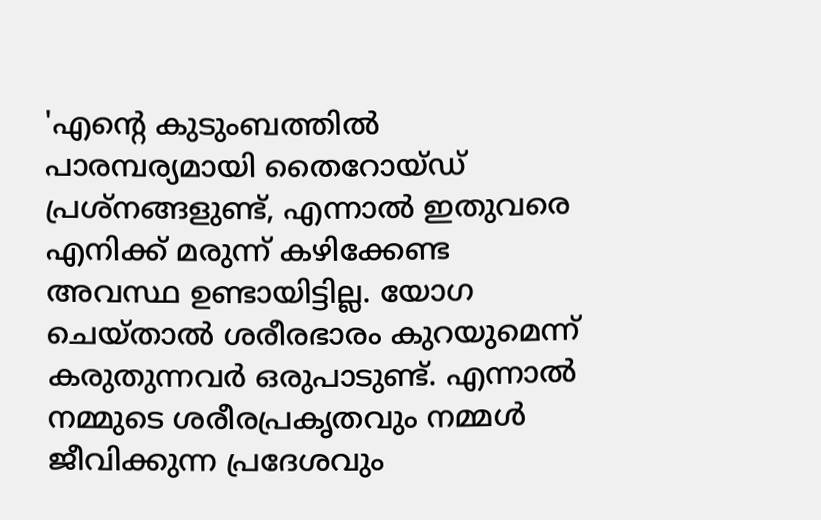'എന്റെ കുടുംബത്തിൽ പാരമ്പര്യമായി തൈറോയ്ഡ് പ്രശ്നങ്ങളുണ്ട്, എന്നാൽ ഇതുവരെ എനിക്ക് മരുന്ന് കഴിക്കേണ്ട അവസ്ഥ ഉണ്ടായിട്ടില്ല. യോഗ ചെയ്താൽ ശരീരഭാരം കുറയുമെന്ന് കരുതുന്നവർ ഒരുപാടുണ്ട്. എന്നാൽ നമ്മുടെ ശരീരപ്രക‍ൃതവും നമ്മൾ ജീവിക്കുന്ന പ്രദേശവും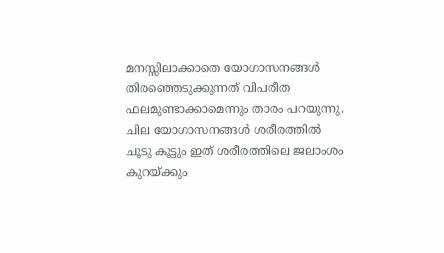മനസ്സിലാക്കാതെ യോഗാസനങ്ങൾ തിരഞ്ഞെടുക്കുന്നത് വിപരീത ഫലമുണ്ടാക്കാമെന്നും താരം പറയുന്നു. ചില യോഗാസനങ്ങൾ ശരീരത്തിൽ ചൂടു കൂട്ടും ഇത് ശരീരത്തിലെ ജലാംശം കുറയ്ക്കും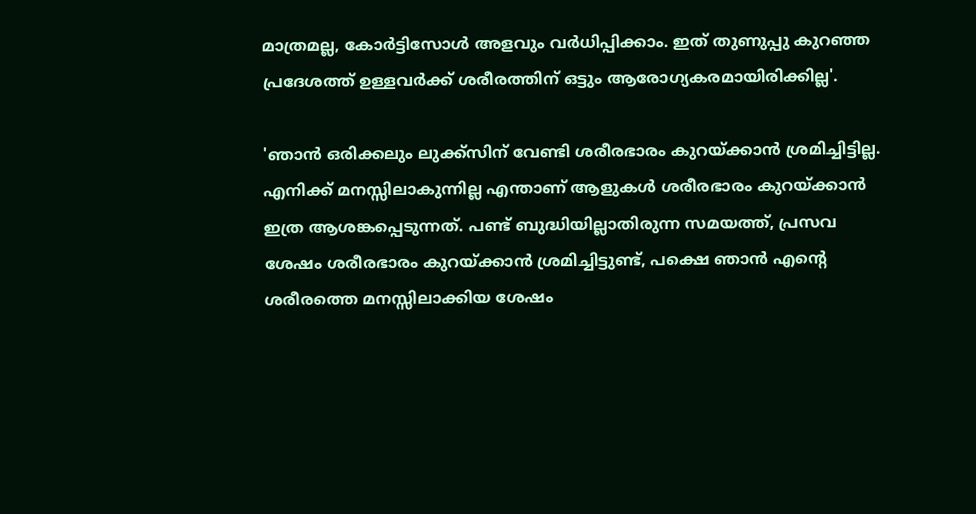മാത്രമല്ല, കോർട്ടിസോൾ അളവും വർധിപ്പിക്കാം. ഇത് തുണുപ്പു കുറഞ്ഞ പ്രദേശത്ത് ഉള്ളവർക്ക് ശരീരത്തിന് ഒട്ടും ആരോഗ്യകരമായിരിക്കില്ല'.

'ഞാൻ ഒരിക്കലും ലുക്ക്സിന് വേണ്ടി ശരീരഭാരം കുറയ്ക്കാൻ ശ്രമിച്ചിട്ടില്ല. എനിക്ക് മനസ്സിലാകുന്നില്ല എന്താണ് ആളുകൾ ശരീരഭാരം കുറയ്ക്കാൻ ഇത്ര ആശങ്കപ്പെടുന്നത്. പണ്ട് ബുദ്ധിയില്ലാതിരുന്ന സമയത്ത്, പ്രസവ ശേഷം ശരീരഭാരം കുറയ്ക്കാൻ ശ്രമിച്ചിട്ടുണ്ട്, പക്ഷെ ഞാൻ എന്റെ ശരീരത്തെ മനസ്സിലാക്കിയ ശേഷം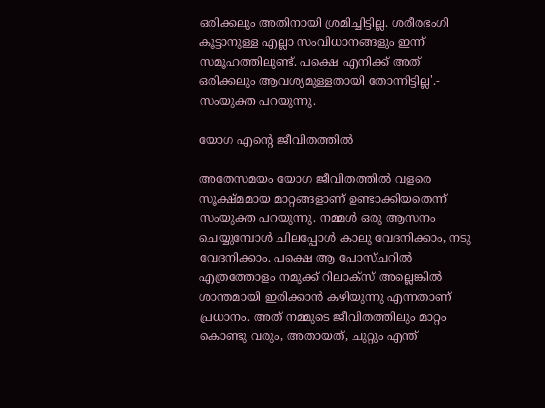ഒരിക്കലും അതിനായി ശ്രമിച്ചിട്ടില്ല. ശരീരഭംഗി കൂട്ടാനുള്ള എല്ലാ സംവിധാനങ്ങളും ഇന്ന് സമൂഹത്തിലുണ്ട്. പക്ഷെ എനിക്ക് അത് ഒരിക്കലും ആവശ്യമുള്ളതായി തോന്നിട്ടില്ല'.- സംയുക്ത പറയുന്നു.

യോഗ എന്റെ ജീവിതത്തിൽ

അതേസമയം യോഗ ജീവിതത്തിൽ വളരെ സൂക്ഷ്മമായ മാറ്റങ്ങളാണ് ഉണ്ടാക്കിയതെന്ന് സംയുക്ത പറയുന്നു. നമ്മൾ ഒരു ആസനം ചെയ്യുമ്പോൾ ചിലപ്പോൾ കാലു വേദനിക്കാം, നടു വേദനിക്കാം. പക്ഷെ ആ പോസ്ചറിൽ എത്രത്തോളം നമുക്ക് റിലാക്സ് അല്ലെങ്കിൽ ശാന്തമായി ഇരിക്കാൻ കഴിയുന്നു എന്നതാണ് പ്രധാനം. അത് നമ്മുടെ ജീവിതത്തിലും മാറ്റം കൊണ്ടു വരും, അതായത്, ചുറ്റും എന്ത്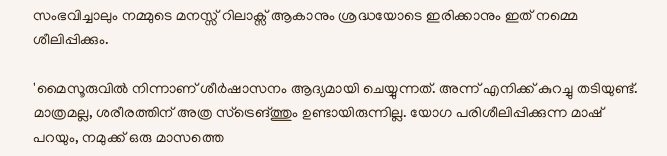സംഭവിച്ചാലും നമ്മുടെ മനസ്സ് റിലാക്സ് ആകാനും ശ്രദ്ധയോടെ ഇരിക്കാനും ഇത് നമ്മെ ശീലിപ്പിക്കും.

'മൈസൂരുവിൽ നിന്നാണ് ശീർഷാസനം ആദ്യമായി ചെയ്യുന്നത്. അന്ന് എനിക്ക് കുറച്ചു തടിയുണ്ട്. മാത്രമല്ല, ശരീരത്തിന് അത്ര സ്ട്രെങ്ത്തും ഉണ്ടായിരുന്നില്ല. യോഗ പരിശീലിപ്പിക്കുന്ന മാഷ് പറയും, നമുക്ക് ഒരു മാസത്തെ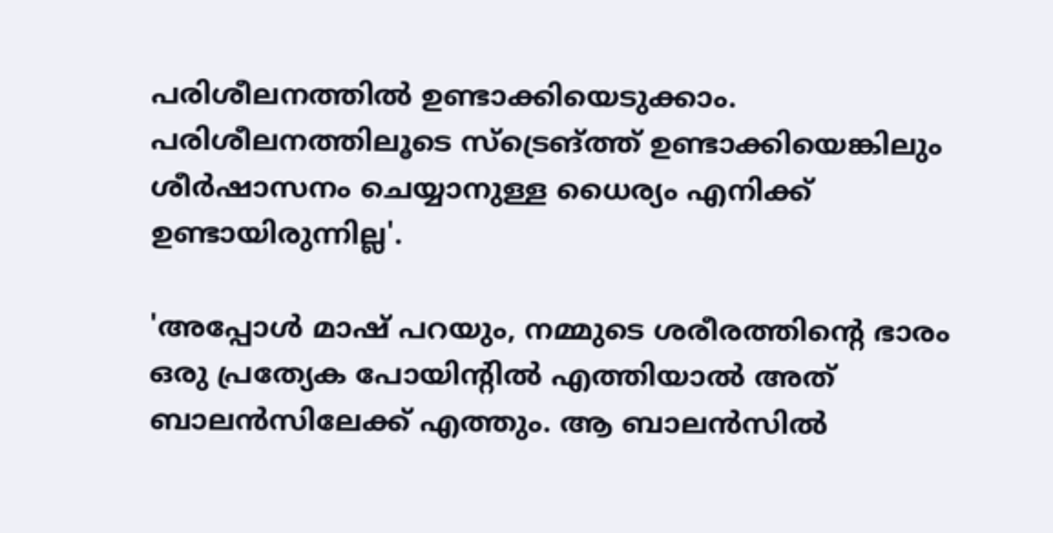പരിശീലനത്തില്‍ ഉണ്ടാക്കിയെടുക്കാം. പരിശീലനത്തിലൂടെ സ്ട്രെങ്ത്ത് ഉണ്ടാക്കിയെങ്കിലും ശീർഷാസനം ചെയ്യാനുള്ള ധൈര്യം എനിക്ക് ഉണ്ടായിരുന്നില്ല'.

'അപ്പോൾ മാഷ് പറയും, നമ്മുടെ ശരീരത്തിന്റെ ഭാരം ഒരു പ്രത്യേക പോയിന്റില്‍ എത്തിയാല്‍ അത് ബാലന്‍സിലേക്ക് എത്തും. ആ ബാലന്‍സില്‍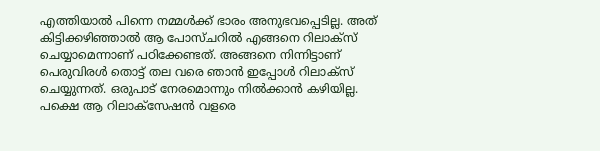എത്തിയാല്‍ പിന്നെ നമ്മള്‍ക്ക് ഭാരം അനുഭവപ്പെടില്ല. അത് കിട്ടിക്കഴിഞ്ഞാല്‍ ആ പോസ്ചറില്‍ എങ്ങനെ റിലാക്‌സ് ചെയ്യാമെന്നാണ് പഠിക്കേണ്ടത്. അങ്ങനെ നിന്നിട്ടാണ് പെരുവിരള്‍ തൊട്ട് തല വരെ ഞാന്‍ ഇപ്പോൾ റിലാക്‌സ് ചെയ്യുന്നത്. ഒരുപാട് നേരമൊന്നും നില്‍ക്കാന്‍ കഴിയില്ല. പക്ഷെ ആ റിലാക്‌സേഷന്‍ വളരെ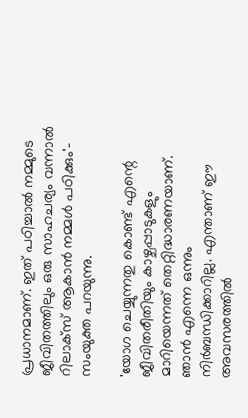പ്രധാനമാണ്. ഇത് പഠിച്ചാല്‍ നമ്മുടെ ജീവിതത്തിലും ഒരു സാഹചര്യം വന്നാല്‍ റിലാക്‌സ് ആകാന്‍ നമ്മൾ പഠിക്കും'- സംയുക്ത പറയുന്നു.

'യോഗ ചെയ്യുന്നതു കൊണ്ട് എന്റെ ജീവിതരീതിയും കാഴ്ചപ്പാടുകളും മാറിയെന്നത് തെറ്റിദ്ധാരണയാണ്. ഞാൻ എന്നെ ഒന്നും നിർബന്ധിക്കാറില്ല. എന്താണ് ഈ അവസരത്തിൽ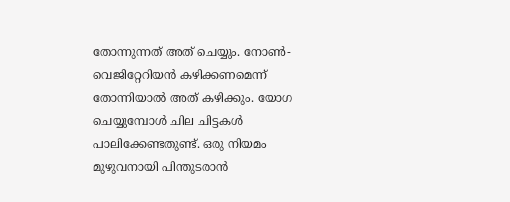തോന്നുന്നത് അത് ചെയ്യും. നോൺ-വെജിറ്റേറിയൻ കഴിക്കണമെന്ന് തോന്നിയാൽ അത് കഴിക്കും. യോഗ ചെയ്യുമ്പോൾ ചില ചിട്ടകൾ പാലിക്കേണ്ടതുണ്ട്. ഒരു നിയമം മുഴുവനായി പിന്തുടരാന്‍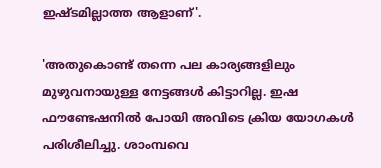ഇഷ്ടമില്ലാത്ത ആളാണ്'.

'അതുകൊണ്ട് തന്നെ പല കാര്യങ്ങളിലും മുഴുവനായുള്ള നേട്ടങ്ങൾ കിട്ടാറില്ല. ഇഷ ഫൗണ്ടേഷനില്‍ പോയി അവിടെ ക്രിയ യോഗകൾ പരിശീലിച്ചു. ശാംമ്പവെ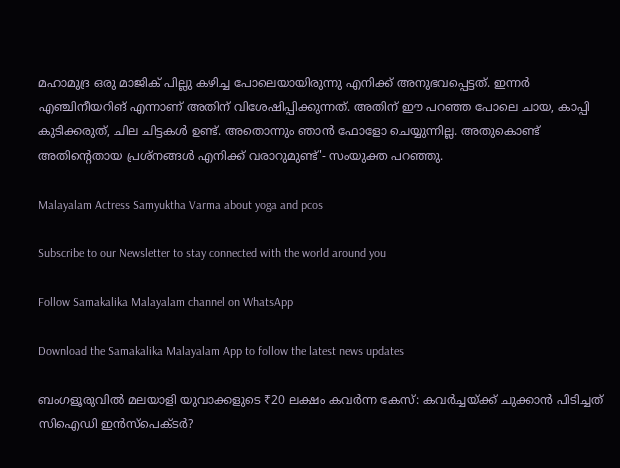മഹാമുദ്ര ഒരു മാജിക് പില്ലു കഴിച്ച പോലെയായിരുന്നു എനിക്ക് അനുഭവപ്പെട്ടത്. ഇന്നര്‍ എഞ്ചിനീയറിങ് എന്നാണ് അതിന് വിശേഷിപ്പിക്കുന്നത്. അതിന് ഈ പറഞ്ഞ പോലെ ചായ, കാപ്പി കുടിക്കരുത്, ചില ചിട്ടകള്‍ ഉണ്ട്. അതൊന്നും ഞാന്‍ ഫോളോ ചെയ്യുന്നില്ല. അതുകൊണ്ട് അതിന്റെതായ പ്രശ്‌നങ്ങള്‍ എനിക്ക് വരാറുമുണ്ട്'- സംയുക്ത പറഞ്ഞു.

Malayalam Actress Samyuktha Varma about yoga and pcos

Subscribe to our Newsletter to stay connected with the world around you

Follow Samakalika Malayalam channel on WhatsApp

Download the Samakalika Malayalam App to follow the latest news updates

ബംഗളൂരുവിൽ മലയാളി യുവാക്കളുടെ ₹20 ലക്ഷം കവർന്ന കേസ്: കവർച്ചയ്ക്ക് ചുക്കാൻ പിടിച്ചത് സിഐഡി ഇൻസ്‌പെക്ടർ?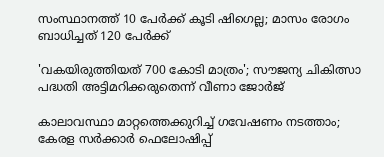സംസ്ഥാനത്ത് 10 പേര്‍ക്ക് കൂടി ഷിഗെല്ല; മാസം രോഗം ബാധിച്ചത് 120 പേര്‍ക്ക്

'വകയിരുത്തിയത് 700 കോടി മാത്രം'; സൗജന്യ ചികിത്സാ പദ്ധതി അട്ടിമറിക്കരുതെന്ന് വീണാ ജോര്‍ജ്

കാലാവസ്ഥാ മാറ്റത്തെക്കുറിച്ച് ഗവേഷണം നടത്താം; കേരള സർക്കാർ ഫെലോഷിപ്പ്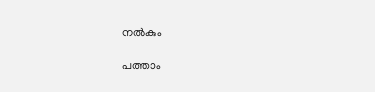നൽകും

പത്താം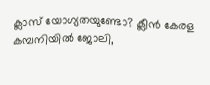ക്ലാസ് യോഗ്യതയുണ്ടോ? ക്ലീൻ കേരള കമ്പനിയിൽ ജോലി,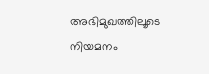അഭിമുഖത്തിലൂടെ നിയമനം